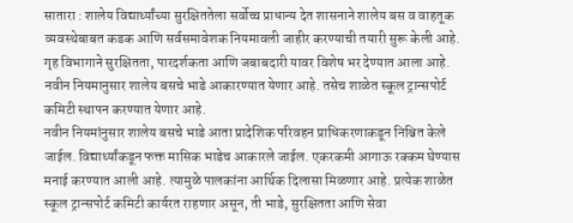सातारा : शालेय विद्यार्थ्यांच्या सुरक्षिततेला सर्वोच्च प्राधान्य देत शासनाने शालेय बस व वाहतूक व्यवस्थेबाबत कडक आणि सर्वसमावेशक नियमावली जाहीर करण्याची तयारी सुरू केली आहे. गृह विभागाने सुरक्षितता, पारदर्शकता आणि जबाबदारी यावर विशेष भर देण्यात आला आहे. नवीन नियमानुसार शालेय बसचे भाडे आकारण्यात येणार आहे. तसेच शाळेत स्कूल ट्रान्सपोर्ट कमिटी स्थापन करण्यात येणार आहे.
नवीन नियमांनुसार शालेय बसचे भाडे आता प्रादेशिक परिवहन प्राधिकरणाकडून निश्चित केले जाईल. विद्यार्थ्यांकडून फक्त मासिक भाडेच आकारले जाईल. एकरकमी आगाऊ रक्कम घेण्यास मनाई करण्यात आली आहे. त्यामुळे पालकांना आर्थिक दिलासा मिळणार आहे. प्रत्येक शाळेत स्कूल ट्रान्सपोर्ट कमिटी कार्यरत राहणार असून, ती भाडे, सुरक्षितता आणि सेवा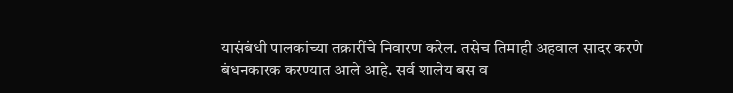यासंबंधी पालकांच्या तक्रारींचे निवारण करेल. तसेच तिमाही अहवाल सादर करणे बंधनकारक करण्यात आले आहे. सर्व शालेय बस व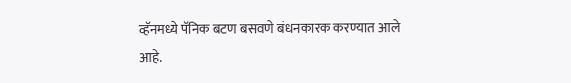व्हॅनमध्ये पॅनिक बटण बसवणे बंधनकारक करण्यात आले आहे.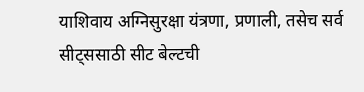याशिवाय अग्निसुरक्षा यंत्रणा, प्रणाली, तसेच सर्व सीट्ससाठी सीट बेल्टची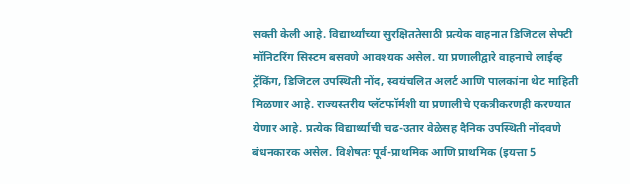सक्ती केली आहे. विद्यार्थ्यांच्या सुरक्षिततेसाठी प्रत्येक वाहनात डिजिटल सेफ्टी मॉनिटरिंग सिस्टम बसवणे आवश्यक असेल. या प्रणालीद्वारे वाहनाचे लाईव्ह ट्रॅकिंग, डिजिटल उपस्थिती नोंद, स्वयंचलित अलर्ट आणि पालकांना थेट माहिती मिळणार आहे. राज्यस्तरीय प्लॅटफॉर्मशी या प्रणालीचे एकत्रीकरणही करण्यात येणार आहे. प्रत्येक विद्यार्थ्याची चढ-उतार वेळेसह दैनिक उपस्थिती नोंदवणे बंधनकारक असेल. विशेषतः पूर्व-प्राथमिक आणि प्राथमिक (इयत्ता 5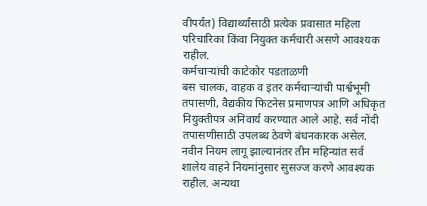वीपर्यंत) विद्यार्थ्यांसाठी प्रत्येक प्रवासात महिला परिचारिका किंवा नियुक्त कर्मचारी असणे आवश्यक राहील.
कर्मचाऱ्यांची काटेकोर पडताळणी
बस चालक, वाहक व इतर कर्मचाऱ्यांची पार्श्वभूमी तपासणी, वैद्यकीय फिटनेस प्रमाणपत्र आणि अधिकृत नियुक्तीपत्र अनिवार्य करण्यात आले आहे. सर्व नोंदी तपासणीसाठी उपलब्ध ठेवणे बंधनकारक असेल. नवीन नियम लागू झाल्यानंतर तीन महिन्यांत सर्व शालेय वाहने नियमांनुसार सुसज्ज करणे आवश्यक राहील. अन्यथा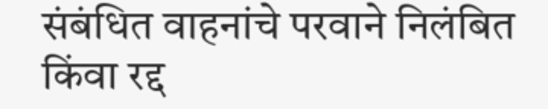संबंधित वाहनांचे परवाने निलंबित किंवा रद्द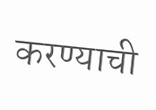करण्याची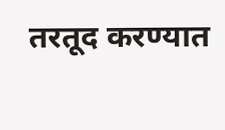तरतूद करण्यात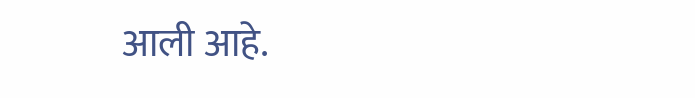आली आहे.